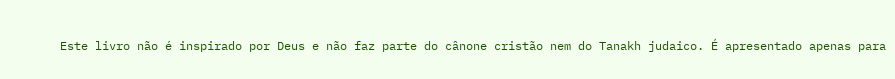Este livro não é inspirado por Deus e não faz parte do cânone cristão nem do Tanakh judaico. É apresentado apenas para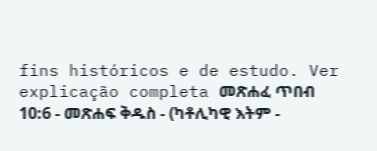fins históricos e de estudo. Ver explicação completa መጽሐፈ ጥበብ 10:6 - መጽሐፍ ቅዱስ - (ካቶሊካዊ እትም -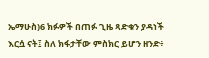ኤማሁስ)6 ክፉዎች በጠፉ ጊዜ ጻድቁን ያዳነች እርሷ ናት፤ ስለ ክፋታቸው ምስክር ይሆን ዘንድ፥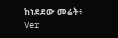ከነደደው መሬት፥ Ver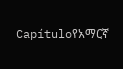Capítuloየአማርኛ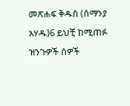መጽሐፍ ቅዱስ (ሰማንያ አሃዱ)6 ይህቺ ከሚጠፉ ዝንጉዎች ሰዎች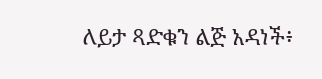ለይታ ጻድቁን ልጅ አዳነች፥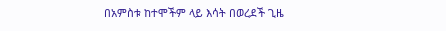በአምስቱ ከተሞችም ላይ እሳት በወረደች ጊዜ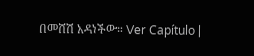በመሸሽ አዳነችው። Ver Capítulo |